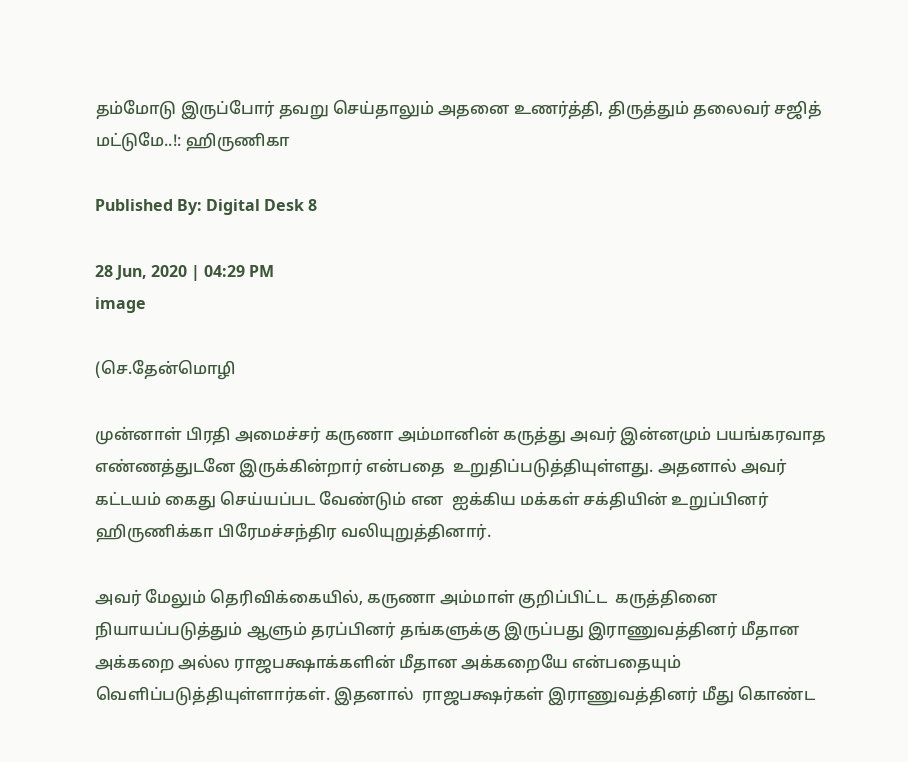தம்மோடு இருப்போர் தவறு செய்தாலும் அதனை உணர்த்தி, திருத்தும் தலைவர் சஜித் மட்டுமே..!: ஹிருணிகா

Published By: Digital Desk 8

28 Jun, 2020 | 04:29 PM
image

(செ.தேன்மொழி

முன்னாள் பிரதி அமைச்சர் கருணா அம்மானின் கருத்து அவர் இன்னமும் பயங்கரவாத எண்ணத்துடனே இருக்கின்றார் என்பதை  உறுதிப்படுத்தியுள்ளது. அதனால் அவர் கட்டயம் கைது செய்யப்பட வேண்டும் என  ஐக்கிய மக்கள் சக்தியின் உறுப்பினர் ஹிருணிக்கா பிரேமச்சந்திர வலியுறுத்தினார்.

அவர் மேலும் தெரிவிக்கையில், கருணா அம்மாள் குறிப்பிட்ட  கருத்தினை நியாயப்படுத்தும் ஆளும் தரப்பினர் தங்களுக்கு இருப்பது இராணுவத்தினர் மீதான அக்கறை அல்ல ராஜபக்ஷாக்களின் மீதான அக்கறையே என்பதையும் வெளிப்படுத்தியுள்ளார்கள். இதனால்  ராஜபக்ஷர்கள் இராணுவத்தினர் மீது கொண்ட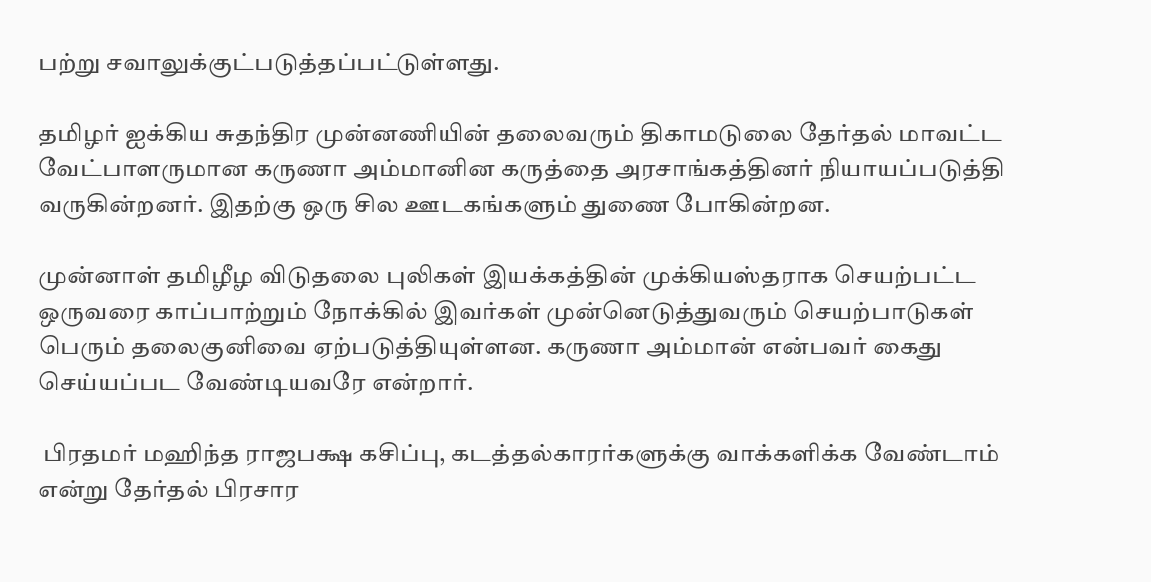பற்று சவாலுக்குட்படுத்தப்பட்டுள்ளது.

தமிழர் ஐக்கிய சுதந்திர முன்னணியின் தலைவரும் திகாமடுலை தேர்தல் மாவட்ட வேட்பாளருமான கருணா அம்மானின கருத்தை அரசாங்கத்தினர் நியாயப்படுத்தி வருகின்றனர். இதற்கு ஒரு சில ஊடகங்களும் துணை போகின்றன.

முன்னாள் தமிழீழ விடுதலை புலிகள் இயக்கத்தின் முக்கியஸ்தராக செயற்பட்ட ஒருவரை காப்பாற்றும் நோக்கில் இவர்கள் முன்னெடுத்துவரும் செயற்பாடுகள் பெரும் தலைகுனிவை ஏற்படுத்தியுள்ளன. கருணா அம்மான் என்பவர் கைது செய்யப்பட வேண்டியவரே என்றார்.

 பிரதமர் மஹிந்த ராஜபக்ஷ கசிப்பு, கடத்தல்காரர்களுக்கு வாக்களிக்க வேண்டாம் என்று தேர்தல் பிரசார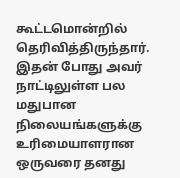கூட்டமொன்றில் தெரிவித்திருந்தார். இதன் போது அவர் நாட்டிலுள்ள பல மதுபான நிலையங்களுக்கு உரிமையாளரான ஒருவரை தனது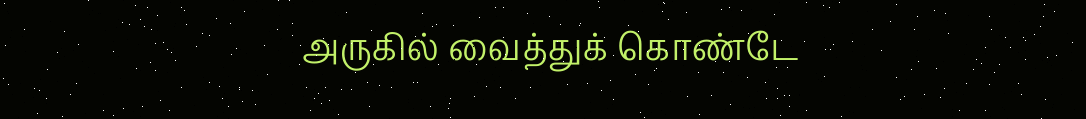அருகில் வைத்துக் கொண்டே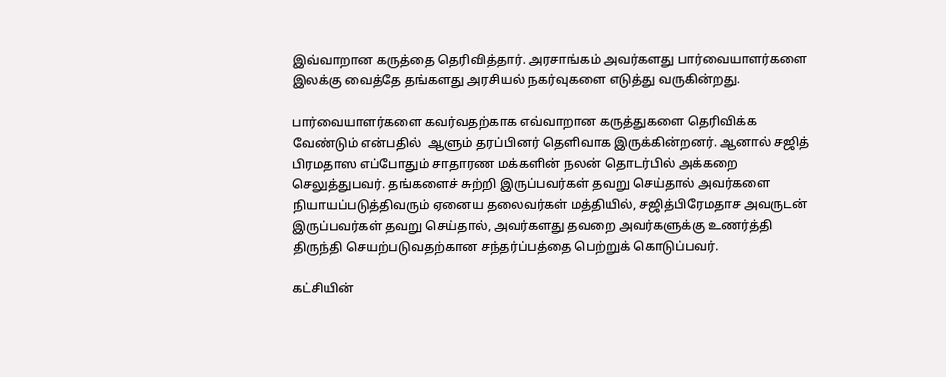இவ்வாறான கருத்தை தெரிவித்தார். அரசாங்கம் அவர்களது பார்வையாளர்களை இலக்கு வைத்தே தங்களது அரசியல் நகர்வுகளை எடுத்து வருகின்றது.

பார்வையாளர்களை கவர்வதற்காக எவ்வாறான கருத்துகளை தெரிவிக்க வேண்டும் என்பதில்  ஆளும் தரப்பினர் தெளிவாக இருக்கின்றனர். ஆனால் சஜித் பிரமதாஸ எப்போதும் சாதாரண மக்களின் நலன் தொடர்பில் அக்கறை செலுத்துபவர். தங்களைச் சுற்றி இருப்பவர்கள் தவறு செய்தால் அவர்களை நியாயப்படுத்திவரும் ஏனைய தலைவர்கள் மத்தியில், சஜித்பிரேமதாச அவருடன் இருப்பவர்கள் தவறு செய்தால், அவர்களது தவறை அவர்களுக்கு உணர்த்தி திருந்தி செயற்படுவதற்கான சந்தர்ப்பத்தை பெற்றுக் கொடுப்பவர்.

கட்சியின்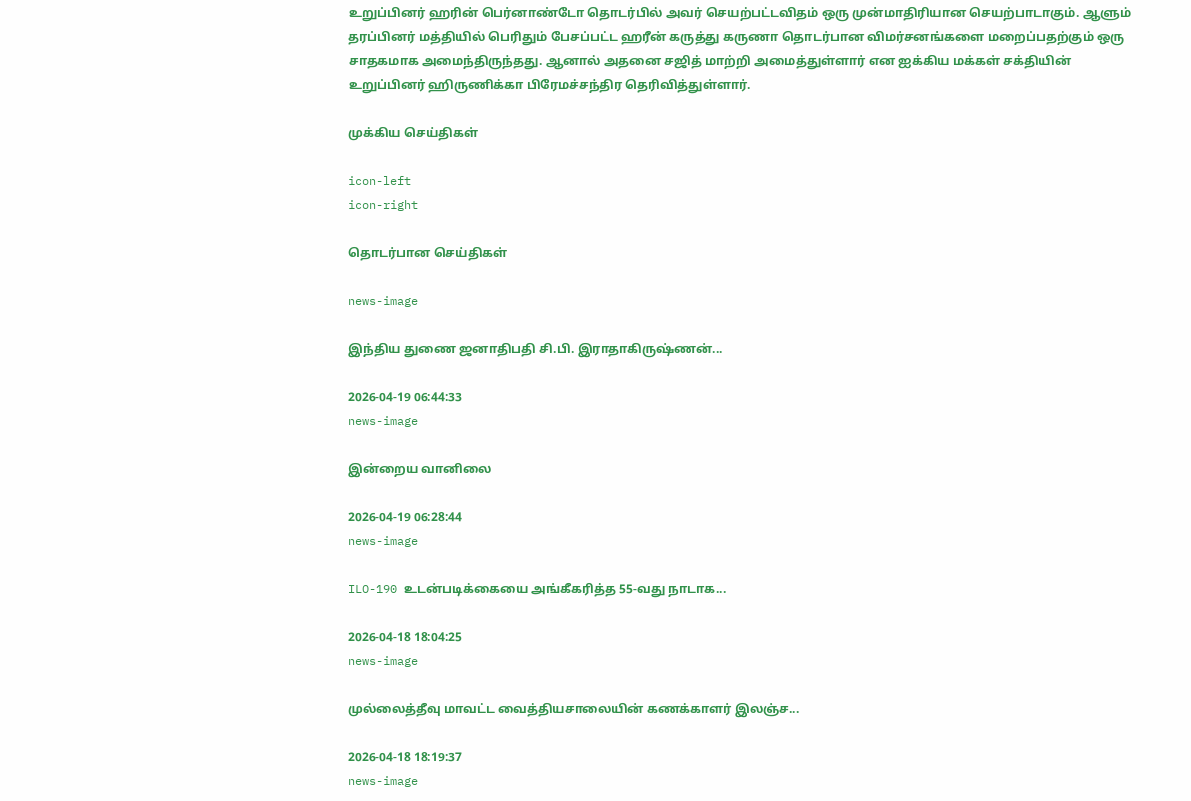உறுப்பினர் ஹரின் பெர்னாண்டோ தொடர்பில் அவர் செயற்பட்டவிதம் ஒரு முன்மாதிரியான செயற்பாடாகும். ஆளும் தரப்பினர் மத்தியில் பெரிதும் பேசப்பட்ட ஹரீன் கருத்து கருணா தொடர்பான விமர்சனங்களை மறைப்பதற்கும் ஒரு சாதகமாக அமைந்திருந்தது. ஆனால் அதனை சஜித் மாற்றி அமைத்துள்ளார் என ஐக்கிய மக்கள் சக்தியின் உறுப்பினர் ஹிருணிக்கா பிரேமச்சந்திர தெரிவித்துள்ளார்.

முக்கிய செய்திகள்

icon-left
icon-right

தொடர்பான செய்திகள்

news-image

இந்திய துணை ஜனாதிபதி சி.பி. இராதாகிருஷ்ணன்...

2026-04-19 06:44:33
news-image

இன்றைய வானிலை

2026-04-19 06:28:44
news-image

ILO-190 உடன்படிக்கையை அங்கீகரித்த 55-வது நாடாக...

2026-04-18 18:04:25
news-image

முல்லைத்தீவு மாவட்ட வைத்தியசாலையின் கணக்காளர் இலஞ்ச...

2026-04-18 18:19:37
news-image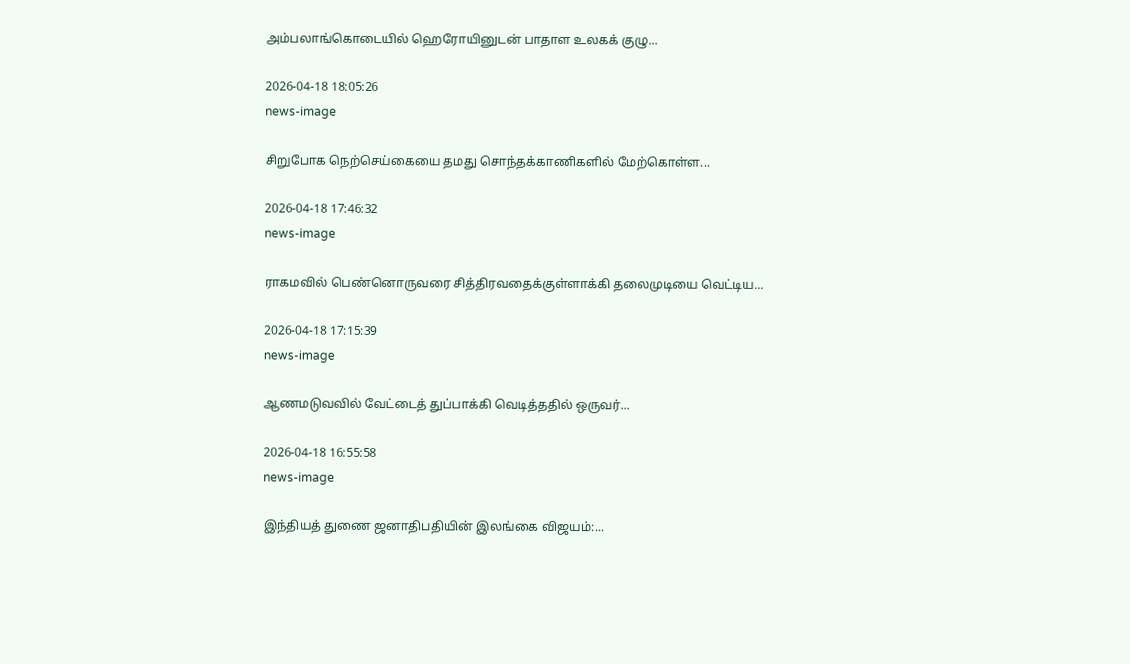அம்பலாங்கொடையில் ஹெரோயினுடன் பாதாள உலகக் குழு...

2026-04-18 18:05:26
news-image

சிறுபோக நெற்செய்கையை தமது சொந்தக்காணிகளில் மேற்கொள்ள...

2026-04-18 17:46:32
news-image

ராகமவில் பெண்னொருவரை சித்திரவதைக்குள்ளாக்கி தலைமுடியை வெட்டிய...

2026-04-18 17:15:39
news-image

ஆணமடுவவில் வேட்டைத் துப்பாக்கி வெடித்ததில் ஒருவர்...

2026-04-18 16:55:58
news-image

இந்தியத் துணை ஜனாதிபதியின் இலங்கை விஜயம்:...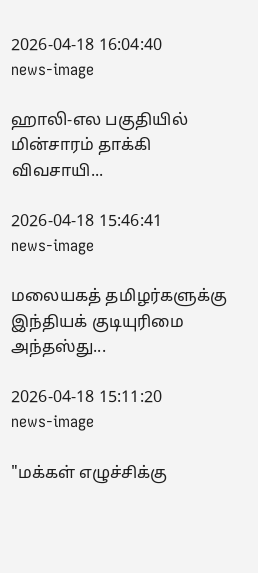2026-04-18 16:04:40
news-image

ஹாலி-எல பகுதியில் மின்சாரம் தாக்கி விவசாயி...

2026-04-18 15:46:41
news-image

மலையகத் தமிழர்களுக்கு இந்தியக் குடியுரிமை அந்தஸ்து...

2026-04-18 15:11:20
news-image

"மக்கள் எழுச்சிக்கு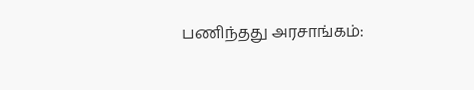பணிந்தது அரசாங்கம்: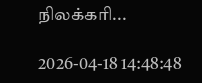நிலக்கரி...

2026-04-18 14:48:48